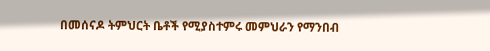በመሰናዶ ትምህርት ቤቶች የሚያስተምሩ መምህራን የማንበብ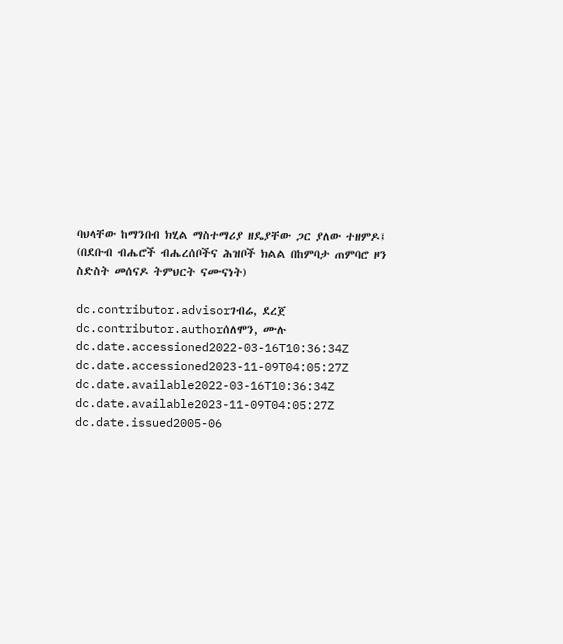ባህላቸው ከማንበብ ክሂል ማስተማሪያ ዘዴያቸው ጋር ያለው ተዘምዶ፤ (በደቡብ ብሔሮች ብሔረሰቦችና ሕዝቦች ክልል በከምባታ ጠምባሮ ዞን ስድስት መሰናዶ ትምህርት ናሙናነት)

dc.contributor.advisorገብሬ, ደረጀ
dc.contributor.authorሰለሞን, ሙሉ
dc.date.accessioned2022-03-16T10:36:34Z
dc.date.accessioned2023-11-09T04:05:27Z
dc.date.available2022-03-16T10:36:34Z
dc.date.available2023-11-09T04:05:27Z
dc.date.issued2005-06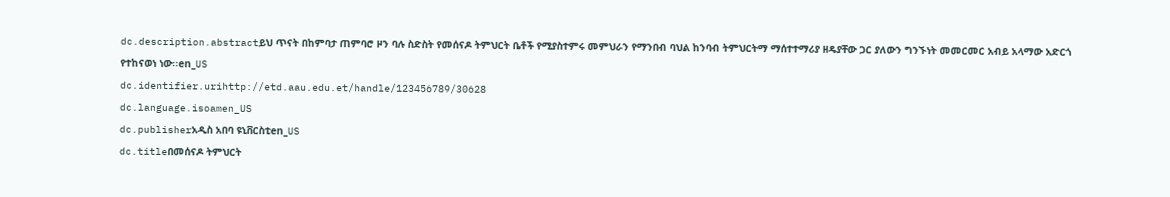dc.description.abstractይህ ጥናት በከምባታ ጠምባሮ ዞን ባሉ ስድስት የመሰናዶ ትምህርት ቤቶች የሚያስተምሩ መምህራን የማንበብ ባህል ከንባብ ትምህርትማ ማሰተተማሪያ ዘዴያቸው ጋር ያለውን ግንኙነት መመርመር አብይ አላማው አድርጎ የተከናወነ ነው፡፡en_US
dc.identifier.urihttp://etd.aau.edu.et/handle/123456789/30628
dc.language.isoamen_US
dc.publisherአዲስ አበባ ዩኒቨርስቲen_US
dc.titleበመሰናዶ ትምህርት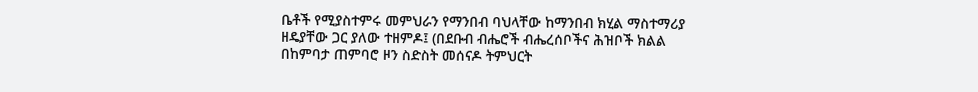ቤቶች የሚያስተምሩ መምህራን የማንበብ ባህላቸው ከማንበብ ክሂል ማስተማሪያ ዘዴያቸው ጋር ያለው ተዘምዶ፤ (በደቡብ ብሔሮች ብሔረሰቦችና ሕዝቦች ክልል በከምባታ ጠምባሮ ዞን ስድስት መሰናዶ ትምህርት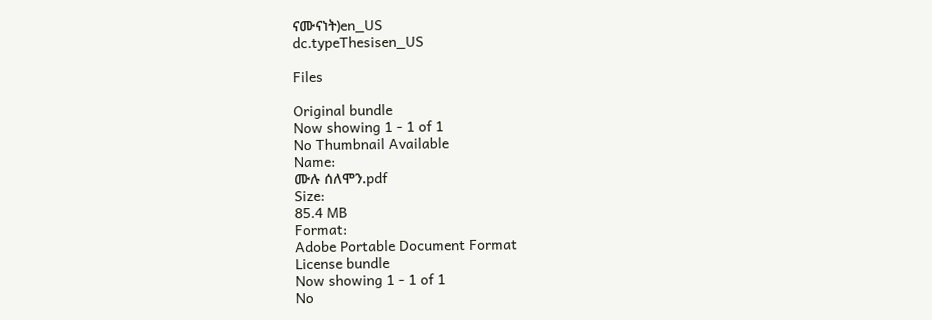ናሙናነት)en_US
dc.typeThesisen_US

Files

Original bundle
Now showing 1 - 1 of 1
No Thumbnail Available
Name:
ሙሉ ሰለሞን.pdf
Size:
85.4 MB
Format:
Adobe Portable Document Format
License bundle
Now showing 1 - 1 of 1
No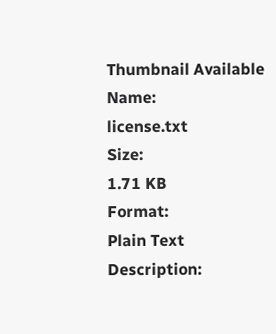Thumbnail Available
Name:
license.txt
Size:
1.71 KB
Format:
Plain Text
Description: